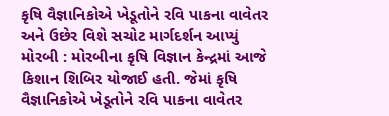કૃષિ વૈજ્ઞાનિકોએ ખેડૂતોને રવિ પાકના વાવેતર અને ઉછેર વિશે સચોટ માર્ગદર્શન આપ્યું મોરબી : મોરબીના કૃષિ વિજ્ઞાન કેન્દ્રમાં આજે કિશાન શિબિર યોજાઈ હતી. જેમાં કૃષિ વૈજ્ઞાનિકોએ ખેડૂતોને રવિ પાકના વાવેતર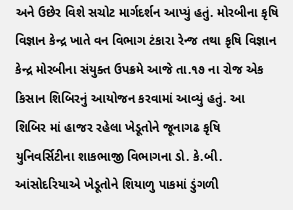અને ઉછેર વિશે સચોટ માર્ગદર્શન આપ્યું હતું. મોરબીના કૃષિ વિજ્ઞાન કેન્દ્ર ખાતે વન વિભાગ ટંકારા રેન્જ તથા કૃષિ વિજ્ઞાન કેન્દ્ર મોરબીના સંયુક્ત ઉપક્રમે આજે તા.૧૭ ના રોજ એક કિસાન શિબિરનું આયોજન કરવામાં આવ્યું હતું. આ શિબિર માં હાજર રહેલા ખેડૂતોને જૂનાગઢ કૃષિ યુનિવર્સિટીના શાકભાજી વિભાગના ડો. કે.બી. આંસોદરિયાએ ખેડૂતોને શિયાળુ પાકમાં ડુંગળી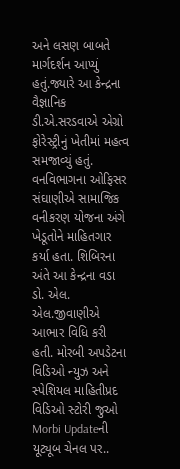અને લસણ બાબતે માર્ગદર્શન આપ્યું હતું.જ્યારે આ કેન્દ્રના વૈજ્ઞાનિક ડી.એ.સરડવાએ એગ્રો ફોરેસ્ટ્રીનું ખેતીમાં મહત્વ સમજાવ્યું હતું. વનવિભાગના ઓફિસર સંઘાણીએ સામાજિક વનીકરણ યોજના અંગે ખેડૂતોને માહિતગાર કર્યા હતા. શિબિરના અંતે આ કેન્દ્રના વડા ડો. એલ. એલ.જીવાણીએ આભાર વિધિ કરી હતી. મોરબી અપડેટના વિડિઓ ન્યુઝ અને સ્પેશિયલ માહિતીપ્રદ વિડિઓ સ્ટોરી જુઓ Morbi Updateની યૂટ્યૂબ ચેનલ પર..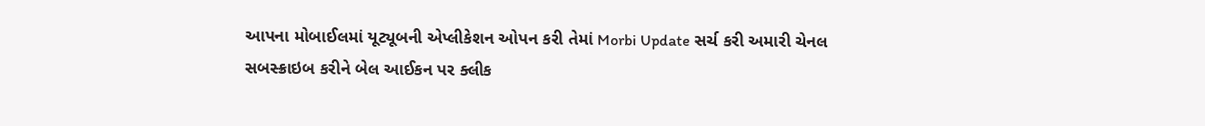આપના મોબાઈલમાં યૂટ્યૂબની એપ્લીકેશન ઓપન કરી તેમાં Morbi Update સર્ચ કરી અમારી ચેનલ સબસ્ક્રાઇબ કરીને બેલ આઈકન પર ક્લીક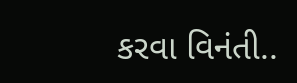કરવા વિનંતી..